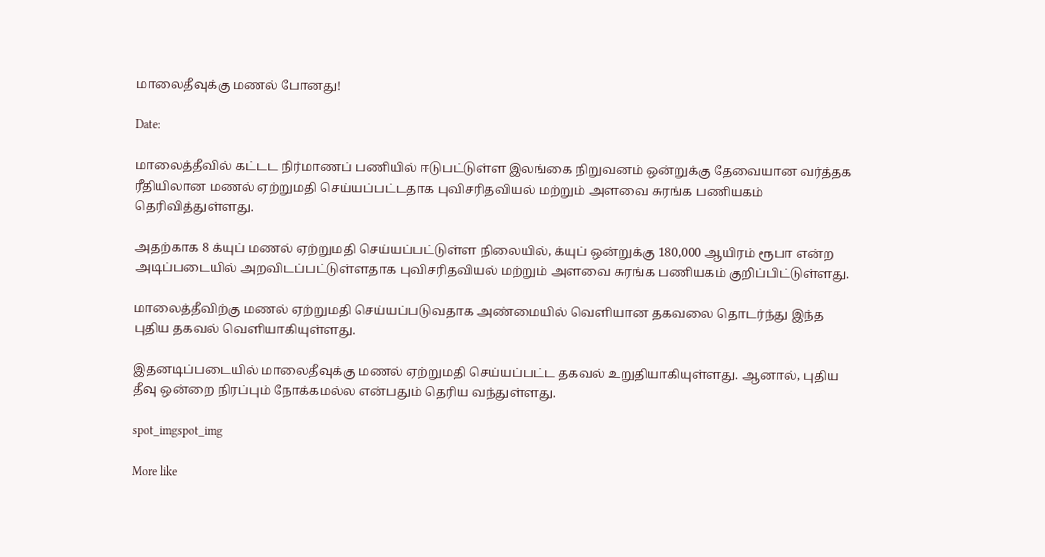மாலைதீவுக்கு மணல் போனது!

Date:

மாலைத்தீவில் கட்டட நிர்மாணப் பணியில் ஈடுபட்டுள்ள இலங்கை நிறுவனம் ஒன்றுக்கு தேவையான வர்த்தக ரீதியிலான மணல் ஏற்றுமதி செய்யப்பட்டதாக புவிசரிதவியல் மற்றும் அளவை சுரங்க பணியகம் தெரிவித்துள்ளது.

அதற்காக 8 க்யுப் மணல் ஏற்றுமதி செய்யப்பட்டுள்ள நிலையில், க்யுப் ஒன்றுக்கு 180,000 ஆயிரம் ரூபா என்ற அடிப்படையில் அறவிடப்பட்டுள்ளதாக புவிசரிதவியல் மற்றும் அளவை சுரங்க பணியகம் குறிப்பிட்டுள்ளது.

மாலைத்தீவிற்கு மணல் ஏற்றுமதி செய்யப்படுவதாக அண்மையில் வெளியான தகவலை தொடர்ந்து இந்த புதிய தகவல் வெளியாகியுள்ளது.

இதனடிப்படையில் மாலைதீவுக்கு மணல் ஏற்றுமதி செய்யப்பட்ட தகவல் உறுதியாகியுள்ளது. ஆனால், புதிய தீவு ஒன்றை நிரப்பும் நோக்கமல்ல என்பதும் தெரிய வந்துள்ளது.

spot_imgspot_img

More like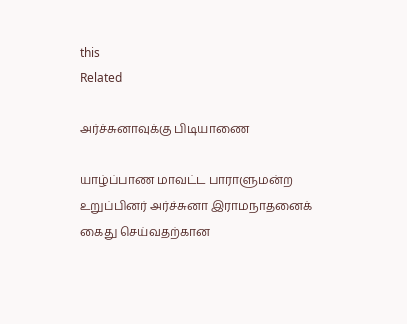this
Related

அர்ச்சுனாவுக்கு பிடியாணை

யாழ்ப்பாண மாவட்ட பாராளுமன்ற உறுப்பினர் அர்ச்சுனா இராமநாதனைக் கைது செய்வதற்கான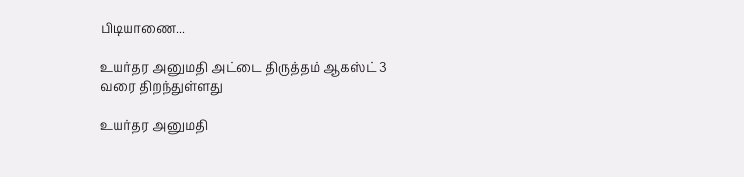பிடியாணை...

உயர்தர அனுமதி அட்டை திருத்தம் ஆகஸ்ட் 3 வரை திறந்துள்ளது

உயர்தர அனுமதி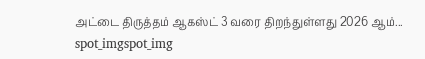அட்டை திருத்தம் ஆகஸ்ட் 3 வரை திறந்துள்ளது 2026 ஆம்...
spot_imgspot_img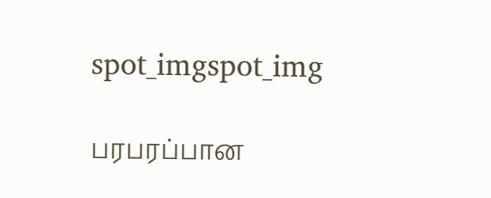spot_imgspot_img

பரபரப்பான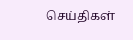செய்திகள்